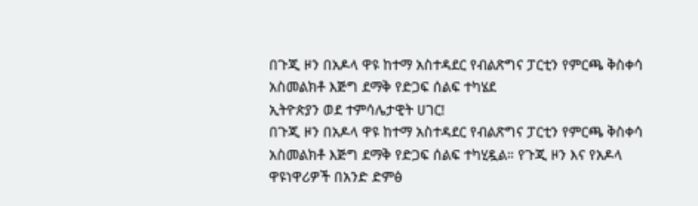በጉጂ ዞን በአዶላ ዋዩ ከተማ አስተዳደር የብልጽግና ፓርቲን የምርጫ ቅስቀሳ አስመልክቶ እጅግ ደማቅ የድጋፍ ሰልፍ ተካሄደ
ኢትዮጵያን ወደ ተምሳሌታዊት ሀገር!
በጉጂ ዞን በአዶላ ዋዩ ከተማ አስተዳደር የብልጽግና ፓርቲን የምርጫ ቅስቀሳ አስመልክቶ እጅግ ደማቅ የድጋፍ ሰልፍ ተካሂዷል። የጉጂ ዞን እና የአዶላ ዋዩነዋሪዎች በአንድ ድምፅ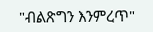"ብልጽግን እንምረጥ"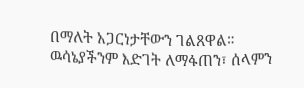በማለት አጋርነታቸውን ገልጸዋል።
ዉሳኔያችንም እድገት ለማፋጠን፣ ሰላምን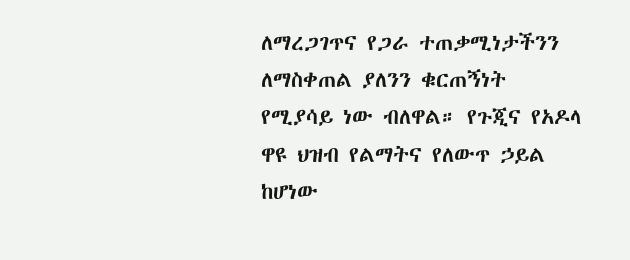ለማረጋገጥና የጋራ ተጠቃሚነታችንን ለማስቀጠል ያለንን ቁርጠኝነት የሚያሳይ ነው ብለዋል። የጉጂና የአዶላ ዋዩ ህዝብ የልማትና የለውጥ ኃይል ከሆነው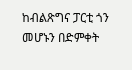ከብልጽግና ፓርቲ ጎን መሆኑን በድምቀት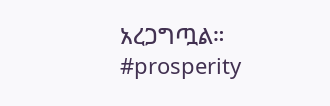አረጋግጧል።
#prosperity